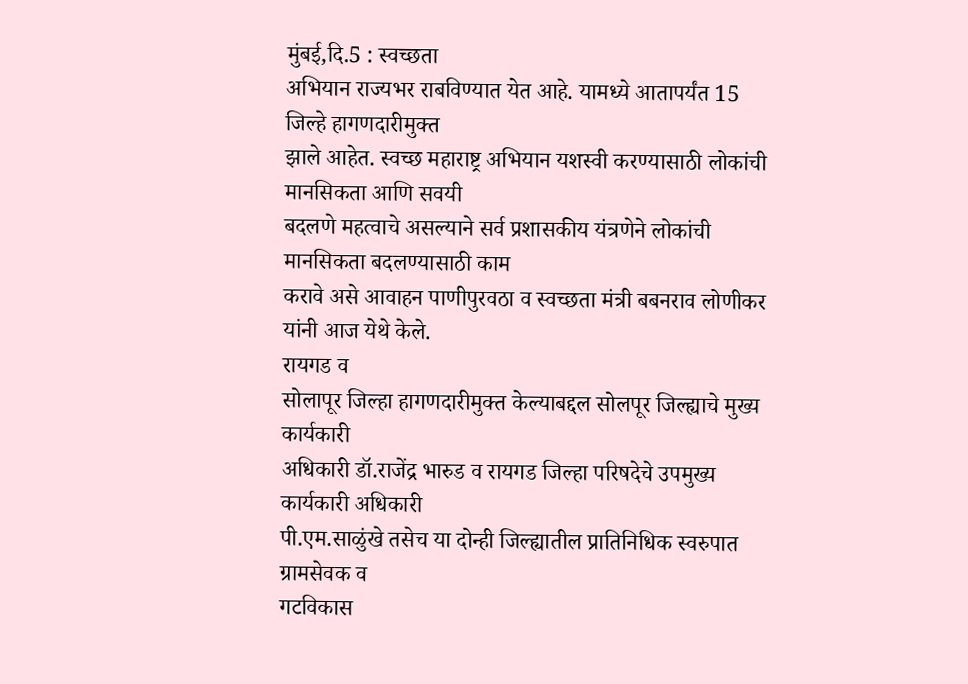मुंबई,दि.5 : स्वच्छता
अभियान राज्यभर राबविण्यात येत आहे. यामध्ये आतापर्यंत 15 जिल्हे हागणदारीमुक्त
झाले आहेत. स्वच्छ महाराष्ट्र अभियान यशस्वी करण्यासाठी लोकांची मानसिकता आणि सवयी
बदलणे महत्वाचे असल्याने सर्व प्रशासकीय यंत्रणेने लोकांची मानसिकता बदलण्यासाठी काम
करावे असे आवाहन पाणीपुरवठा व स्वच्छता मंत्री बबनराव लोणीकर यांनी आज येथे केले.
रायगड व
सोलापूर जिल्हा हागणदारीमुक्त केल्याबद्दल सोलपूर जिल्ह्याचे मुख्य कार्यकारी
अधिकारी डॉ.राजेंद्र भारुड व रायगड जिल्हा परिषदेचे उपमुख्य कार्यकारी अधिकारी
पी.एम.साळुंखे तसेच या दोन्ही जिल्ह्यातील प्रातिनिधिक स्वरुपात ग्रामसेवक व
गटविकास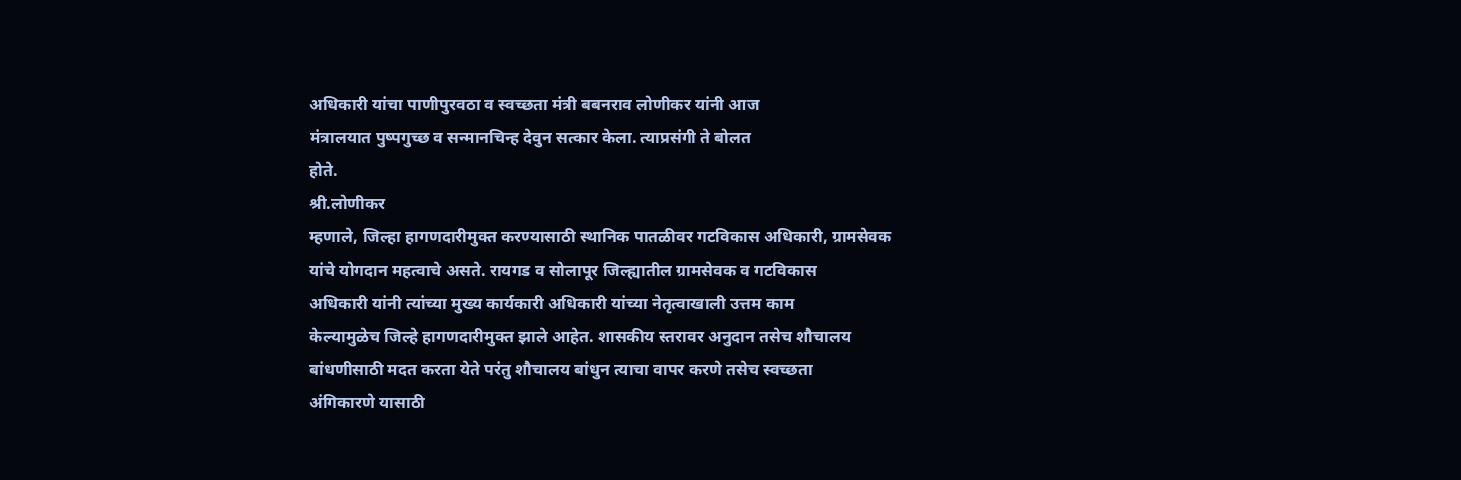अधिकारी यांचा पाणीपुरवठा व स्वच्छता मंत्री बबनराव लोणीकर यांनी आज
मंत्रालयात पुष्पगुच्छ व सन्मानचिन्ह देवुन सत्कार केला. त्याप्रसंगी ते बोलत
होते.
श्री.लोणीकर
म्हणाले, जिल्हा हागणदारीमुक्त करण्यासाठी स्थानिक पातळीवर गटविकास अधिकारी, ग्रामसेवक
यांचे योगदान महत्वाचे असते. रायगड व सोलापूर जिल्ह्यातील ग्रामसेवक व गटविकास
अधिकारी यांनी त्यांच्या मुख्य कार्यकारी अधिकारी यांच्या नेतृत्वाखाली उत्तम काम
केल्यामुळेच जिल्हे हागणदारीमुक्त झाले आहेत. शासकीय स्तरावर अनुदान तसेच शौचालय
बांधणीसाठी मदत करता येते परंतु शौचालय बांधुन त्याचा वापर करणे तसेच स्वच्छता
अंगिकारणे यासाठी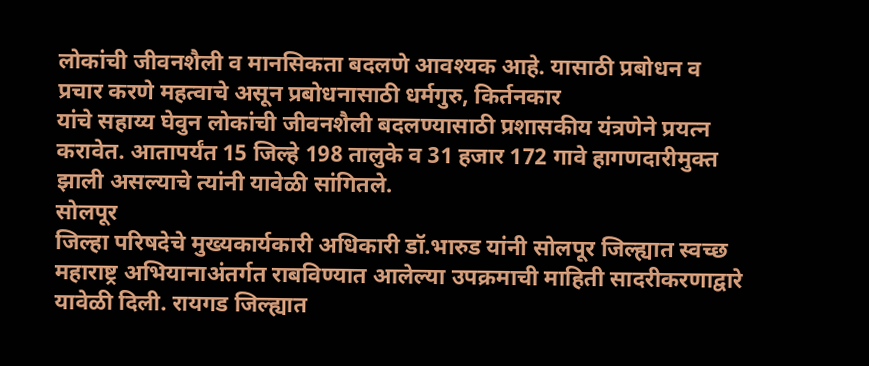लोकांची जीवनशैली व मानसिकता बदलणे आवश्यक आहे. यासाठी प्रबोधन व
प्रचार करणे महत्वाचे असून प्रबोधनासाठी धर्मगुरु, किर्तनकार
यांचे सहाय्य घेवुन लोकांची जीवनशैली बदलण्यासाठी प्रशासकीय यंत्रणेने प्रयत्न
करावेत. आतापर्यंत 15 जिल्हे 198 तालुके व 31 हजार 172 गावे हागणदारीमुक्त
झाली असल्याचे त्यांनी यावेळी सांगितले.
सोलपूर
जिल्हा परिषदेचे मुख्यकार्यकारी अधिकारी डॉ.भारुड यांनी सोलपूर जिल्ह्यात स्वच्छ
महाराष्ट्र अभियानाअंतर्गत राबविण्यात आलेल्या उपक्रमाची माहिती सादरीकरणाद्वारे
यावेळी दिली. रायगड जिल्ह्यात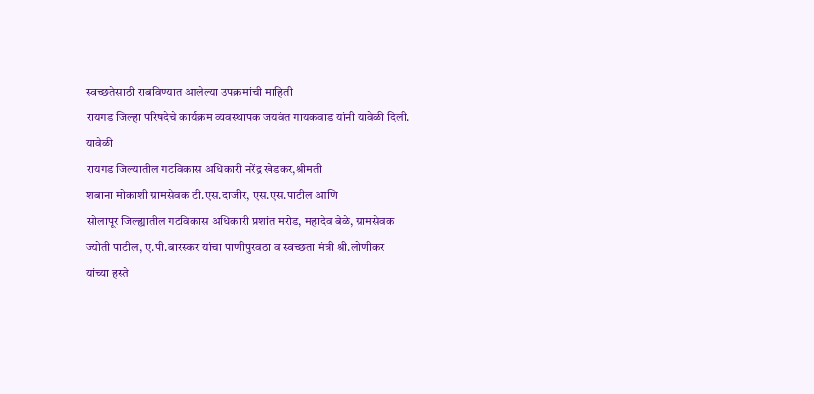स्वच्छतेसाठी राबविण्यात आलेल्या उपक्रमांची माहिती
रायगड जिल्हा परिषदेचे कार्यक्रम व्यवस्थापक जयवंत गायकवाड यांनी यावेळी दिली.
यावेळी
रायगड जिल्यातील गटविकास अधिकारी नरेंद्र खेडकर,श्रीमती
शबाना मोकाशी ग्रामसेवक टी.एस.दाजीर, एस.एस.पाटील आणि
सोलापूर जिल्ह्यातील गटविकास अधिकारी प्रशांत मरोड, महादेव बेळे, ग्रामसेवक
ज्योती पाटील, ए.पी.बारस्कर यांचा पाणीपुरवठा व स्वच्छता मंत्री श्री.लोणीकर
यांच्या हस्ते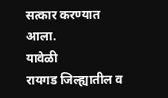सत्कार करण्यात आला.
यावेळी
रायगड जिल्ह्यातील व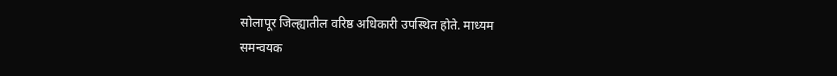सोलापूर जिल्ह्यातील वरिष्ठ अधिकारी उपस्थित होते. माध्यम
समन्वयक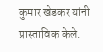कुमार खेडकर यांनी प्रास्ताविक केले.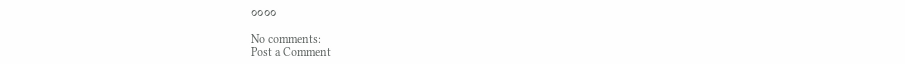००००

No comments:
Post a Comment